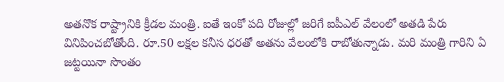అతనొక రాష్ట్రానికి క్రీడల మంత్రి. ఐతే ఇంకో పది రోజుల్లో జరిగే ఐపీఎల్ వేలంలో అతడి పేరు వినిపించబోతోంది. రూ.50 లక్షల కనీస ధరతో అతను వేలంలోకి రాబోతున్నాడు. మరి మంత్రి గారిని ఏ జట్టయినా సొంతం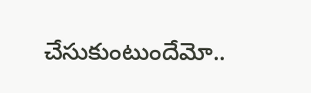చేసుకుంటుందేమో..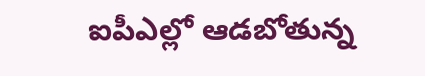ఐపీఎల్లో ఆడబోతున్న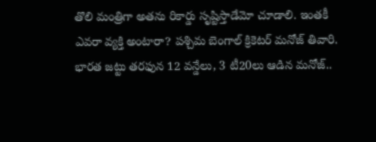తొలి మంత్రిగా అతను రికార్డు సృష్టిస్తాడేమో చూడాలి. ఇంతకీ ఎవరా వ్యక్తి అంటారా? పశ్చిమ బెంగాల్ క్రికెటర్ మనోజ్ తివారి.
భారత జట్టు తరఫున 12 వన్డేలు, 3 టీ20లు ఆడిన మనోజ్..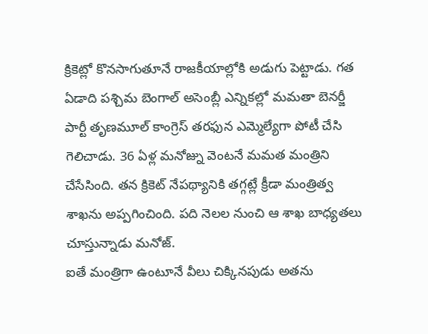క్రికెట్లో కొనసాగుతూనే రాజకీయాల్లోకి అడుగు పెట్టాడు. గత ఏడాది పశ్చిమ బెంగాల్ అసెంబ్లీ ఎన్నికల్లో మమతా బెనర్జీ పార్టీ తృణమూల్ కాంగ్రెస్ తరఫున ఎమ్మెల్యేగా పోటీ చేసి గెలిచాడు. 36 ఏళ్ల మనోజ్ను వెంటనే మమత మంత్రిని చేసేసింది. తన క్రికెట్ నేపథ్యానికి తగ్గట్లే క్రీడా మంత్రిత్వ శాఖను అప్పగించింది. పది నెలల నుంచి ఆ శాఖ బాధ్యతలు చూస్తున్నాడు మనోజ్.
ఐతే మంత్రిగా ఉంటూనే వీలు చిక్కినపుడు అతను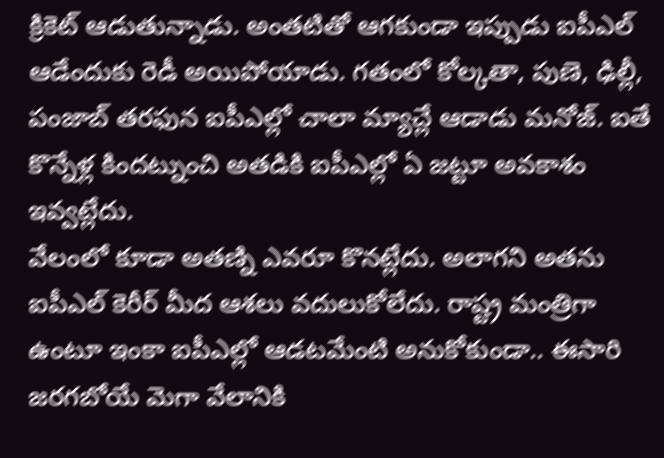క్రికెట్ ఆడుతున్నాడు. అంతటితో ఆగకుండా ఇప్పుడు ఐపీఎల్ ఆడేందుకు రెడీ అయిపోయాడు. గతంలో కోల్కతా, పుణె, ఢిల్లీ, పంజాబ్ తరఫున ఐపీఎల్లో చాలా మ్యాచ్లే ఆడాడు మనోజ్. ఐతే కొన్నేళ్ల కిందట్నుంచి అతడికి ఐపీఎల్లో ఏ జట్టూ అవకాశం ఇవ్వట్లేదు.
వేలంలో కూడా అతణ్ని ఎవరూ కొనట్లేదు. అలాగని అతను ఐపీఎల్ కెరీర్ మీద ఆశలు వదులుకోలేదు. రాష్ట్ర మంత్రిగా ఉంటూ ఇంకా ఐపీఎల్లో ఆడటమేంటి అనుకోకుండా.. ఈసారి జరగబోయే మెగా వేలానికి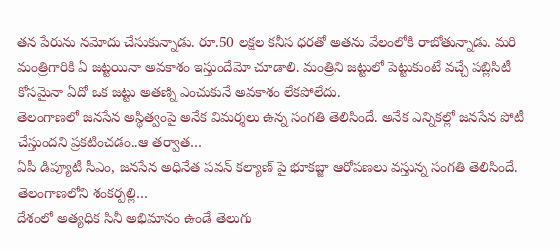తన పేరును నమోదు చేసుకున్నాడు. రూ.50 లక్షల కనీస ధరతో అతను వేలంలోకి రాబోతున్నాడు. మరి మంత్రిగారికి ఏ జట్టయినా అవకాశం ఇస్తుందేమో చూడాలి. మంత్రిని జట్టులో పెట్టుకుంటే వచ్చే పబ్లిసిటీ కోసమైనా ఏదో ఒక జట్టు అతణ్ని ఎంచుకునే అవకాశం లేకపోలేదు.
తెలంగాణలో జనసేన అస్థిత్వంపై అనేక విమర్శలు ఉన్న సంగతి తెలిసిందే. అనేక ఎన్నికల్లో జనసేన పోటీ చేస్తుందని ప్రకటించడం..ఆ తర్వాత…
ఏపీ డిప్యూటీ సీఎం, జనసేన అధినేత పవన్ కల్యాణ్ పై భూకబ్జా ఆరోపణలు వస్తున్న సంగతి తెలిసిందే. తెలంగాణలోని శంకర్పల్లి…
దేశంలో అత్యధిక సినీ అభిమానం ఉండే తెలుగు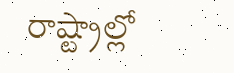రాష్ట్రాల్లో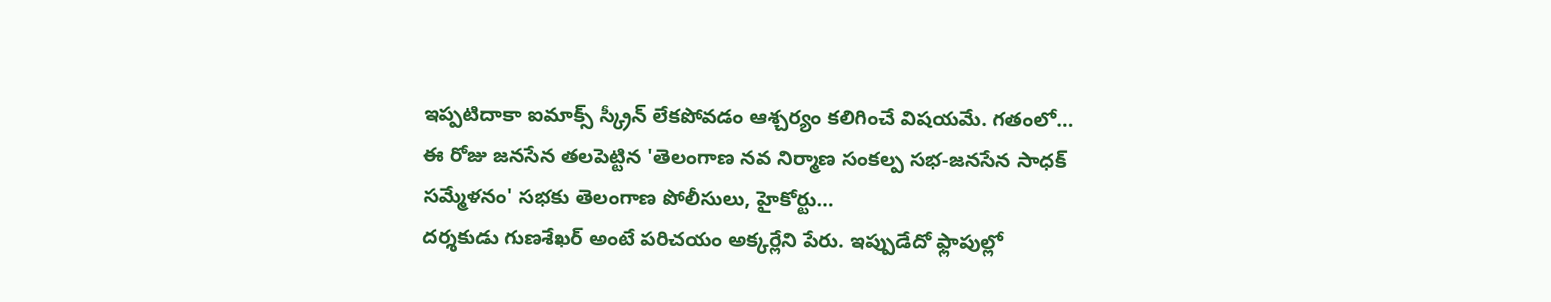ఇప్పటిదాకా ఐమాక్స్ స్క్రీన్ లేకపోవడం ఆశ్చర్యం కలిగించే విషయమే. గతంలో…
ఈ రోజు జనసేన తలపెట్టిన 'తెలంగాణ నవ నిర్మాణ సంకల్ప సభ-జనసేన సాధక్ సమ్మేళనం' సభకు తెలంగాణ పోలీసులు, హైకోర్టు…
దర్శకుడు గుణశేఖర్ అంటే పరిచయం అక్కర్లేని పేరు. ఇప్పుడేదో ఫ్లాపుల్లో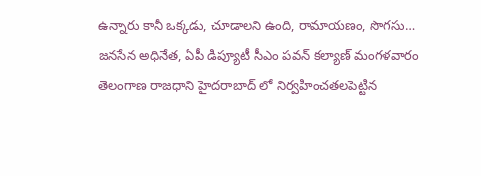ఉన్నారు కానీ ఒక్కడు, చూడాలని ఉంది, రామాయణం, సొగసు…
జనసేన అధినేత, ఏపీ డిప్యూటీ సీఎం పవన్ కల్యాణ్ మంగళవారం తెలంగాణ రాజధాని హైదరాబాద్ లో నిర్వహించతలపెట్టిన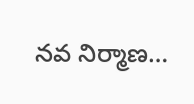నవ నిర్మాణ…